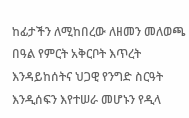ከፊታችን ለሚከበረው ለዘመን መለወጫ በዓል የምርት አቅርቦት እጥረት እንዳይከሰትና ህጋዊ የንግድ ስርዓት እንዲሰፍን እየተሠራ መሆኑን የዲላ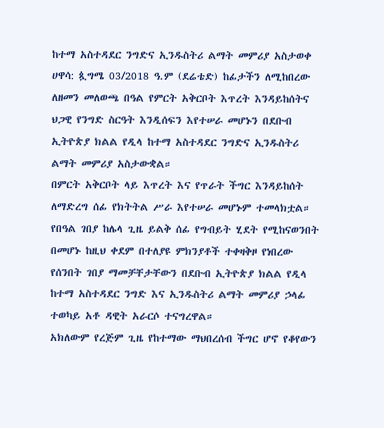ከተማ አስተዳደር ንግድና ኢንዱስትሪ ልማት መምሪያ አስታወቀ
ሀዋሳ: ጷግሜ 03/2018 ዓ.ም (ደሬቴድ) ከፊታችን ለሚከበረው ለዘመን መለወጫ በዓል የምርት አቅርቦት እጥረት እንዳይከሰትና ህጋዊ የንግድ ስርዓት እንዲሰፍን እየተሠራ መሆኑን በደቡብ ኢትዮጵያ ክልል የዲላ ከተማ አስተዳደር ንግድና ኢንዱስትሪ ልማት መምሪያ አስታውቋል።
በምርት አቅርቦት ላይ እጥረት እና የጥራት ችግር እንዳይከሰት ለማድረግ ሰፊ የክትትል ሥራ እየተሠራ መሆኑም ተመላክቷል።
የበዓል ገበያ ከሌላ ጊዜ ይልቅ ሰፊ የግብይት ሂደት የሚከናወንበት በመሆኑ ከዚህ ቀደም በተለያዩ ምክንያቶች ተቀዛቅዞ የነበረው የሰንበት ገበያ ማመቻቸታቸውን በደቡብ ኢትዮጵያ ክልል የዲላ ከተማ አስተዳደር ንግድ እና ኢንዱስትሪ ልማት መምሪያ ኃላፊ ተወካይ አቶ ዳዊት አራርሶ ተናግረዋል።
አክለውም የረጅም ጊዜ የከተማው ማህበረሰብ ችግር ሆኖ የቆየውን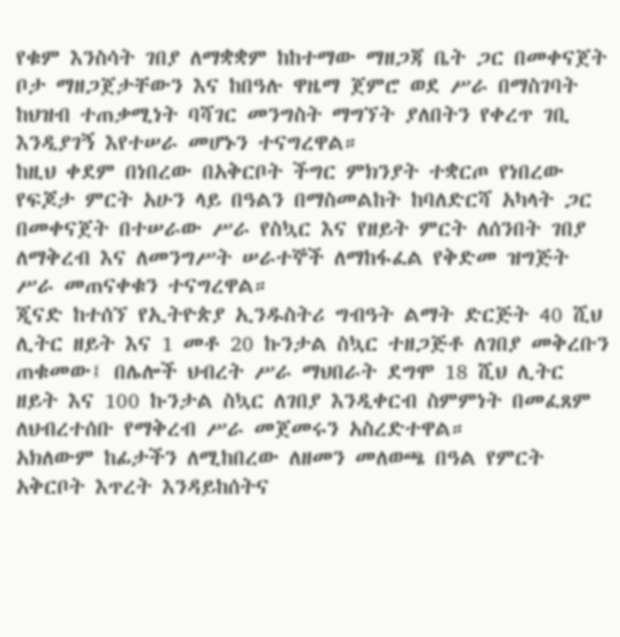የቁም እንስሳት ገበያ ለማቋቋም ከከተማው ማዘጋጃ ቤት ጋር በመቀናጀት ቦታ ማዘጋጀታቸውን እና ከበዓሉ ዋዜማ ጀምሮ ወደ ሥራ በማስገባት ከህዝብ ተጠቃሚነት ባሻገር መንግስት ማግኘት ያለበትን የቀረጥ ገቢ እንዲያገኝ እየተሠራ መሆኑን ተናግረዋል።
ከዚህ ቀደም በነበረው በአቅርቦት ችግር ምክንያት ተቋርጦ የነበረው የፍጆታ ምርት አሁን ላይ በዓልን በማስመልከት ከባለድርሻ አካላት ጋር በመቀናጀት በተሠራው ሥራ የስኳር እና የዘይት ምርት ለሰንበት ገበያ ለማቅረብ እና ለመንግሥት ሠራተኞች ለማከፋፈል የቅድመ ዝግጅት ሥራ መጠናቀቁን ተናግረዋል።
ጂናድ ከተሰኘ የኢትዮጵያ ኢንዱስትሪ ግብዓት ልማት ድርጅት 40 ሺህ ሊትር ዘይት እና 1 መቶ 20 ኩንታል ስኳር ተዘጋጅቶ ለገበያ መቅረቡን ጠቁመው፤ በሌሎች ህብረት ሥራ ማህበራት ደግሞ 18 ሺህ ሊትር ዘይት እና 100 ኩንታል ስኳር ለገበያ እንዲቀርብ ስምምነት በመፈጸም ለህብረተሰቡ የማቅረብ ሥራ መጀመሩን አስረድተዋል።
አክለውም ከፊታችን ለሚከበረው ለዘመን መለወጫ በዓል የምርት አቅርቦት እጥረት እንዳይከሰትና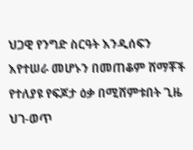ህጋዊ የንግድ ስርዓት እንዲሰፍን እየተሠራ መሆኑን በመጠቆም ሸማቾች የተለያዩ የፍጆታ ዕቃ በሚሸምቱበት ጊዜ ህገ-ወጥ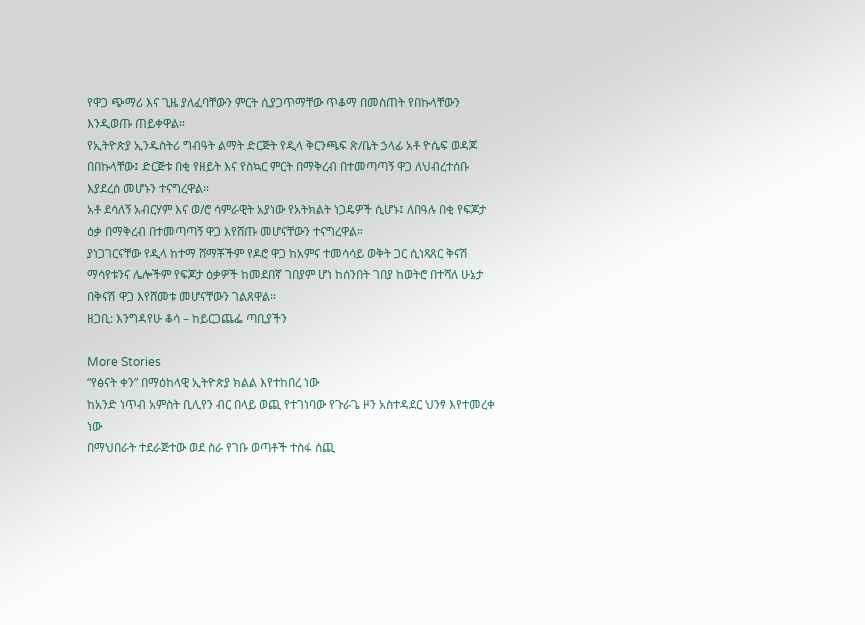የዋጋ ጭማሪ እና ጊዜ ያለፈባቸውን ምርት ሲያጋጥማቸው ጥቆማ በመስጠት የበኩላቸውን እንዲወጡ ጠይቀዋል።
የኢትዮጵያ ኢንዱስትሪ ግብዓት ልማት ድርጅት የዲላ ቅርንጫፍ ጽ/ቤት ኃላፊ አቶ ዮሴፍ ወዳጆ በበኩላቸው፤ ድርጅቱ በቂ የዘይት እና የስኳር ምርት በማቅረብ በተመጣጣኝ ዋጋ ለህብረተሰቡ እያደረሰ መሆኑን ተናግረዋል።
አቶ ደሳለኝ አብርሃም እና ወ/ሮ ሳምራዊት አያነው የአትክልት ነጋዴዎች ሲሆኑ፤ ለበዓሉ በቂ የፍጆታ ዕቃ በማቅረብ በተመጣጣኝ ዋጋ እየሸጡ መሆናቸውን ተናግረዋል።
ያነጋገርናቸው የዲላ ከተማ ሸማቾችም የዶሮ ዋጋ ከአምና ተመሳሳይ ወቅት ጋር ሲነጻጸር ቅናሽ ማሳየቱንና ሌሎችም የፍጆታ ዕቃዎች ከመደበኛ ገበያም ሆነ ከሰንበት ገበያ ከወትሮ በተሻለ ሁኔታ በቅናሽ ዋጋ እየሸመቱ መሆናቸውን ገልጸዋል፡፡
ዘጋቢ: እንግዳየሁ ቆሳ – ከይርጋጨፌ ጣቢያችን

More Stories
“የፅናት ቀን” በማዕከላዊ ኢትዮጵያ ክልል እየተከበረ ነው
ከአንድ ነጥብ አምስት ቢሊየን ብር በላይ ወጪ የተገነባው የጉራጌ ዞን አስተዳደር ህንፃ እየተመረቀ ነው
በማህበራት ተደራጅተው ወደ ስራ የገቡ ወጣቶች ተስፋ ሰጪ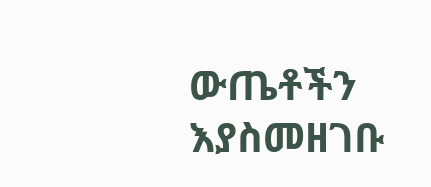ውጤቶችን እያስመዘገቡ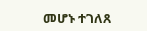መሆኑ ተገለጸ